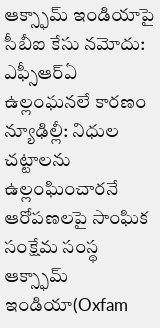ఆక్స్ఫామ్ ఇండియాపై సీబీఐ కేసు నమోదు: ఎఫ్సీఆర్ఏ ఉల్లంఘనలే కారణం
న్యూఢిల్లీ: నిధుల చట్టాలను ఉల్లంఘించారనే ఆరోపణలపై సాంఘిక సంక్షేమ సంస్థ ఆక్స్ఫామ్ ఇండియా(Oxfam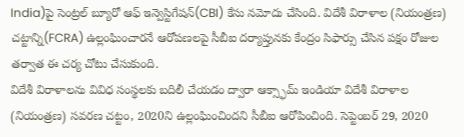India)పై సెంట్రల్ బ్యూరో ఆఫ్ ఇన్వెస్టిగేషన్(CBI) కేసు నమోదు చేసింది. విదేశీ విరాళాల (నియంత్రణ) చట్టాన్ని(FCRA) ఉల్లంఘించారనే ఆరోపణలపై సీబీఐ దర్యాప్తునకు కేంద్రం సిఫార్సు చేసిన పక్షం రోజుల తర్వాత ఈ చర్య చోటు చేసుకుంది.
విదేశీ విరాళాలను వివిధ సంస్థలకు బదిలీ చేయడం ద్వారా ఆక్స్ఫామ్ ఇండియా విదేశీ విరాళాల (నియంత్రణ) సవరణ చట్టం, 2020ని ఉల్లంఘించిందని సీబీఐ ఆరోపించింది. సెప్టెంబర్ 29, 2020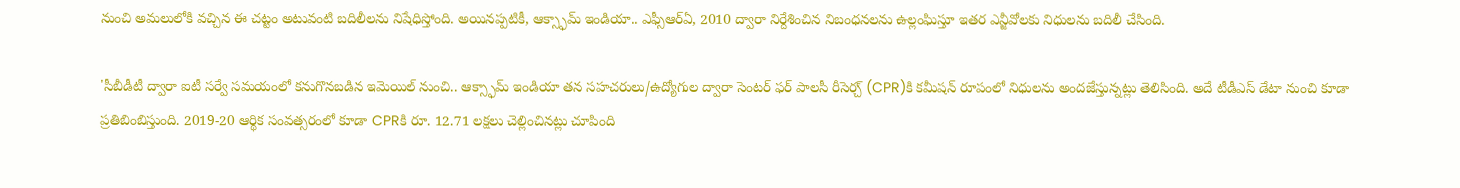నుంచి అమలులోకి వచ్చిన ఈ చట్టం అటువంటి బదిలీలను నిషేధిస్తోంది. అయినప్పటికీ, ఆక్స్ఫామ్ ఇండియా.. ఎఫ్సీఆర్ఏ, 2010 ద్వారా నిర్దేశించిన నిబంధనలను ఉల్లంఘిస్తూ ఇతర ఎన్జీవోలకు నిధులను బదిలీ చేసింది.

'సీబీడీటీ ద్వారా ఐటీ సర్వే సమయంలో కనుగొనబడిన ఇమెయిల్ నుంచి.. ఆక్స్ఫామ్ ఇండియా తన సహచరులు/ఉద్యోగుల ద్వారా సెంటర్ ఫర్ పాలసీ రీసెర్చ్ (CPR)కి కమీషన్ రూపంలో నిధులను అందజేస్తున్నట్లు తెలిసింది. అదే టీడీఎస్ డేటా నుంచి కూడా ప్రతిబింబిస్తుంది. 2019-20 ఆర్థిక సంవత్సరంలో కూడా CPRకి రూ. 12.71 లక్షలు చెల్లించినట్లు చూపింది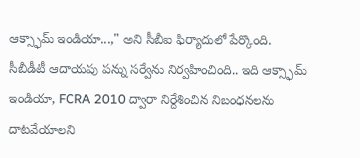ఆక్స్ఫామ్ ఇండియా...," అని సీబీఐ ఫిర్యాదులో పేర్కొంది.
సీబీడీటీ ఆదాయపు పన్ను సర్వేను నిర్వహించింది.. ఇది ఆక్స్ఫామ్ ఇండియా, FCRA 2010 ద్వారా నిర్దేశించిన నిబంధనలను దాటవేయాలని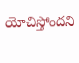యోచిస్తోందని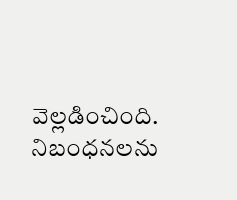వెల్లడించింది. నిబంధనలను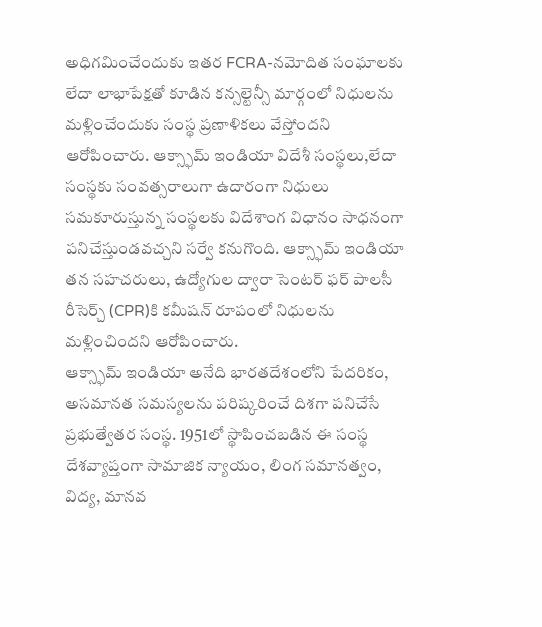అధిగమించేందుకు ఇతర FCRA-నమోదిత సంఘాలకు లేదా లాభాపేక్షతో కూడిన కన్సల్టెన్సీ మార్గంలో నిధులను మళ్లించేందుకు సంస్థ ప్రణాళికలు వేస్తోందని ఆరోపించారు. ఆక్స్ఫామ్ ఇండియా విదేశీ సంస్థలు,లేదా సంస్థకు సంవత్సరాలుగా ఉదారంగా నిధులు సమకూరుస్తున్న సంస్థలకు విదేశాంగ విధానం సాధనంగా పనిచేస్తుండవచ్చని సర్వే కనుగొంది. ఆక్స్ఫామ్ ఇండియా తన సహచరులు, ఉద్యోగుల ద్వారా సెంటర్ ఫర్ పాలసీ రీసెర్చ్ (CPR)కి కమీషన్ రూపంలో నిధులను మళ్లించిందని ఆరోపించారు.
ఆక్స్ఫామ్ ఇండియా అనేది భారతదేశంలోని పేదరికం, అసమానత సమస్యలను పరిష్కరించే దిశగా పనిచేసే ప్రభుత్వేతర సంస్థ. 1951లో స్థాపించబడిన ఈ సంస్థ దేశవ్యాప్తంగా సామాజిక న్యాయం, లింగ సమానత్వం, విద్య, మానవ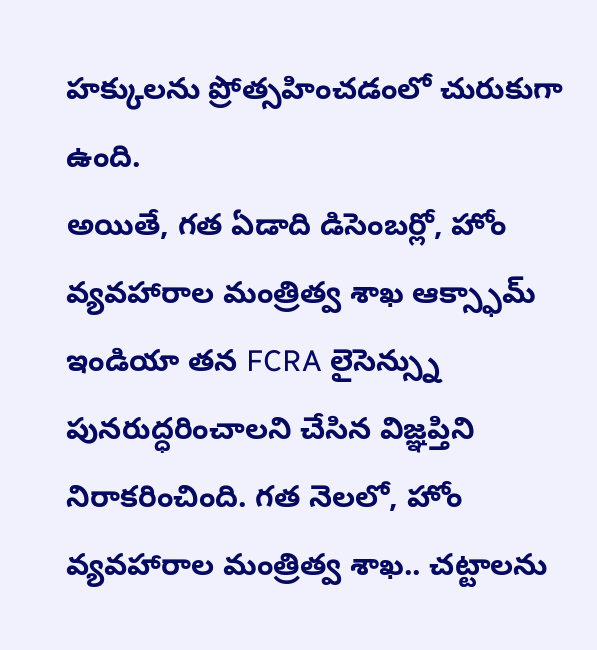హక్కులను ప్రోత్సహించడంలో చురుకుగా ఉంది.
అయితే, గత ఏడాది డిసెంబర్లో, హోం వ్యవహారాల మంత్రిత్వ శాఖ ఆక్స్ఫామ్ ఇండియా తన FCRA లైసెన్స్ను పునరుద్ధరించాలని చేసిన విజ్ఞప్తిని నిరాకరించింది. గత నెలలో, హోం వ్యవహారాల మంత్రిత్వ శాఖ.. చట్టాలను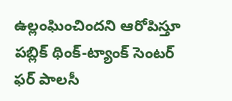ఉల్లంఘించిందని ఆరోపిస్తూ పబ్లిక్ థింక్-ట్యాంక్ సెంటర్ ఫర్ పాలసీ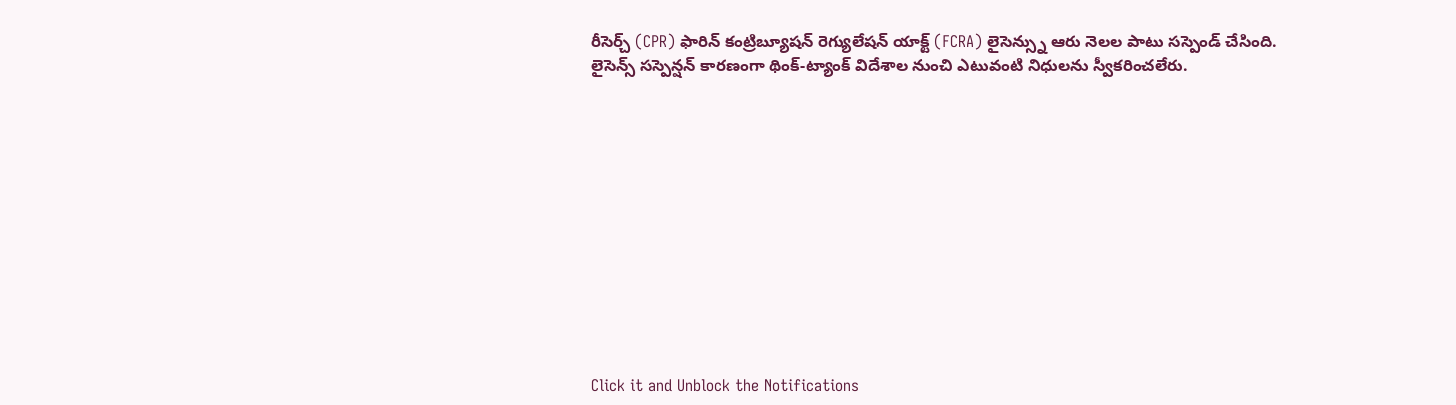రీసెర్చ్ (CPR) ఫారిన్ కంట్రిబ్యూషన్ రెగ్యులేషన్ యాక్ట్ (FCRA) లైసెన్స్ను ఆరు నెలల పాటు సస్పెండ్ చేసింది. లైసెన్స్ సస్పెన్షన్ కారణంగా థింక్-ట్యాంక్ విదేశాల నుంచి ఎటువంటి నిధులను స్వీకరించలేరు.












Click it and Unblock the Notifications